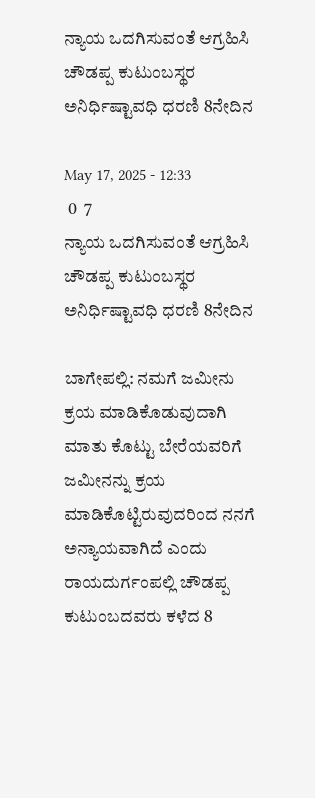ನ್ಯಾಯ ಒದಗಿಸುವಂತೆ ಆಗ್ರಹಿಸಿ ಚೌಡಪ್ಪ ಕುಟುಂಬಸ್ಥರ ಅನಿರ್ಧಿಷ್ಟಾವಧಿ ಧರಣಿ 8ನೇದಿನ

May 17, 2025 - 12:33
 0  7
ನ್ಯಾಯ ಒದಗಿಸುವಂತೆ ಆಗ್ರಹಿಸಿ ಚೌಡಪ್ಪ ಕುಟುಂಬಸ್ಥರ ಅನಿರ್ಧಿಷ್ಟಾವಧಿ ಧರಣಿ 8ನೇದಿನ

ಬಾಗೇಪಲ್ಲಿ: ನಮಗೆ ಜಮೀನು ಕ್ರಯ ಮಾಡಿಕೊಡುವುದಾಗಿ ಮಾತು ಕೊಟ್ಟು ಬೇರೆಯವರಿಗೆ ಜಮೀನನ್ನು ಕ್ರಯ ಮಾಡಿಕೊಟ್ಟಿರುವುದರಿಂದ ನನಗೆ ಅನ್ಯಾಯವಾಗಿದೆ ಎಂದು ರಾಯದುರ್ಗಂಪಲ್ಲಿ ಚೌಡಪ್ಪ ಕುಟುಂಬದವರು ಕಳೆದ 8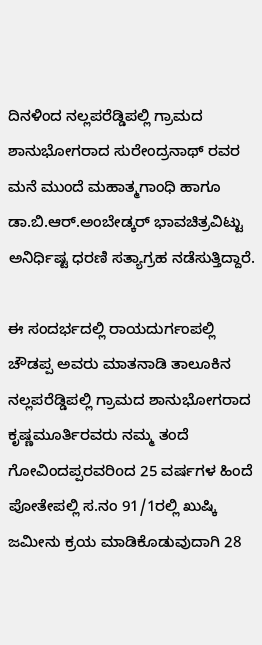ದಿನಳಿಂದ ನಲ್ಲಪರೆಡ್ಡಿಪಲ್ಲಿ ಗ್ರಾಮದ ಶಾನುಭೋಗರಾದ ಸುರೇಂದ್ರನಾಥ್ ರವರ ಮನೆ ಮುಂದೆ ಮಹಾತ್ಮಗಾಂಧಿ ಹಾಗೂ ಡಾ.ಬಿ.ಆರ್.ಅಂಬೇಡ್ಕರ್ ಭಾವಚಿತ್ರವಿಟ್ಟು ಅನಿರ್ಧಿಷ್ಟ ಧರಣಿ ಸತ್ಯಾಗ್ರಹ ನಡೆಸುತ್ತಿದ್ದಾರೆ.

ಈ ಸಂದರ್ಭದಲ್ಲಿ ರಾಯದುರ್ಗಂಪಲ್ಲಿ ಚೌಡಪ್ಪ ಅವರು ಮಾತನಾಡಿ ತಾಲೂಕಿನ ನಲ್ಲಪರೆಡ್ಡಿಪಲ್ಲಿ ಗ್ರಾಮದ ಶಾನುಭೋಗರಾದ ಕೃಷ್ಣಮೂರ್ತಿರವರು ನಮ್ಮ ತಂದೆ ಗೋವಿಂದಪ್ಪರವರಿoದ 25 ವರ್ಷಗಳ ಹಿಂದೆ ಪೋತೇಪಲ್ಲಿ ಸ.ನಂ 91/1ರಲ್ಲಿ ಖುಷ್ಕಿ ಜಮೀನು ಕ್ರಯ ಮಾಡಿಕೊಡುವುದಾಗಿ 28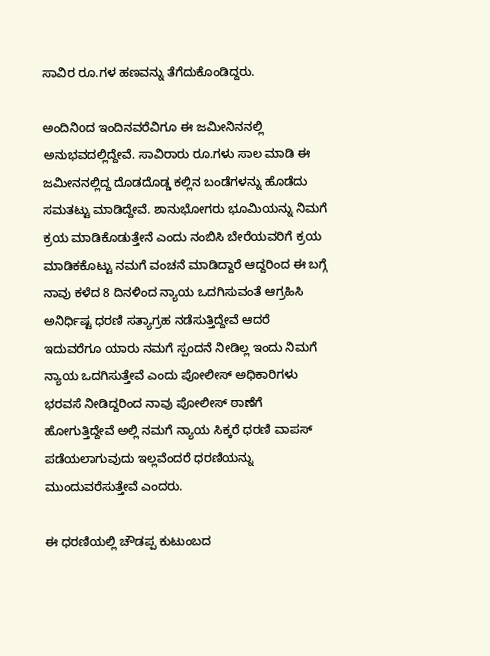ಸಾವಿರ ರೂ.ಗಳ ಹಣವನ್ನು ತೆಗೆದುಕೊಂಡಿದ್ದರು.

ಅಂದಿನಿoದ ಇಂದಿನವರೆವಿಗೂ ಈ ಜಮೀನಿನನಲ್ಲಿ ಅನುಭವದಲ್ಲಿದ್ದೇವೆ. ಸಾವಿರಾರು ರೂ.ಗಳು ಸಾಲ ಮಾಡಿ ಈ ಜಮೀನನಲ್ಲಿದ್ದ ದೊಡದೊಡ್ಡ ಕಲ್ಲಿನ ಬಂಡೆಗಳನ್ನು ಹೊಡೆದು ಸಮತಟ್ಟು ಮಾಡಿದ್ದೇವೆ. ಶಾನುಭೋಗರು ಭೂಮಿಯನ್ನು ನಿಮಗೆ ಕ್ರಯ ಮಾಡಿಕೊಡುತ್ತೇನೆ ಎಂದು ನಂಬಿಸಿ ಬೇರೆಯವರಿಗೆ ಕ್ರಯ ಮಾಡಿಕಕೊಟ್ಟು ನಮಗೆ ವಂಚನೆ ಮಾಡಿದ್ದಾರೆ ಆದ್ದರಿಂದ ಈ ಬಗ್ಗೆ ನಾವು ಕಳೆದ 8 ದಿನಳಿಂದ ನ್ಯಾಯ ಒದಗಿಸುವಂತೆ ಆಗ್ರಹಿಸಿ ಅನಿರ್ಧಿಷ್ಟ ಧರಣಿ ಸತ್ಯಾಗ್ರಹ ನಡೆಸುತ್ತಿದ್ದೇವೆ ಆದರೆ ಇದುವರೆಗೂ ಯಾರು ನಮಗೆ ಸ್ಪಂದನೆ ನೀಡಿಲ್ಲ ಇಂದು ನಿಮಗೆ ನ್ಯಾಯ ಒದಗಿಸುತ್ತೇವೆ ಎಂದು ಪೋಲೀಸ್ ಅಧಿಕಾರಿಗಳು ಭರವಸೆ ನೀಡಿದ್ದರಿಂದ ನಾವು ಪೋಲೀಸ್ ಠಾಣೆಗೆ ಹೋಗುತ್ತಿದ್ದೇವೆ ಅಲ್ಲಿ ನಮಗೆ ನ್ಯಾಯ ಸಿಕ್ಕರೆ ಧರಣಿ ವಾಪಸ್ ಪಡೆಯಲಾಗುವುದು ಇಲ್ಲವೆಂದರೆ ಧರಣಿಯನ್ನು ಮುಂದುವರೆಸುತ್ತೇವೆ ಎಂದರು.

ಈ ಧರಣಿಯಲ್ಲಿ ಚೌಡಪ್ಪ ಕುಟುಂಬದ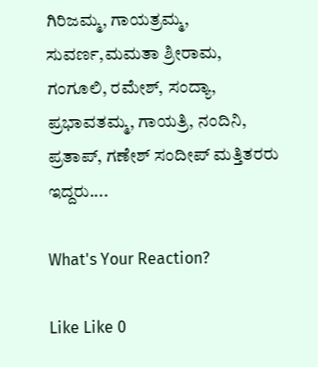ಗಿರಿಜಮ್ಮ, ಗಾಯತ್ರಮ್ಮ, ಸುವರ್ಣ,ಮಮತಾ ಶ್ರೀರಾಮ, ಗಂಗೂಲಿ, ರಮೇಶ್, ಸಂದ್ಯಾ, ಪ್ರಭಾವತಮ್ಮ, ಗಾಯತ್ರಿ, ನಂದಿನಿ, ಪ್ರತಾಪ್, ಗಣೇಶ್ ಸಂದೀಪ್ ಮತ್ತಿತರರು ಇದ್ದರು....

What's Your Reaction?

Like Like 0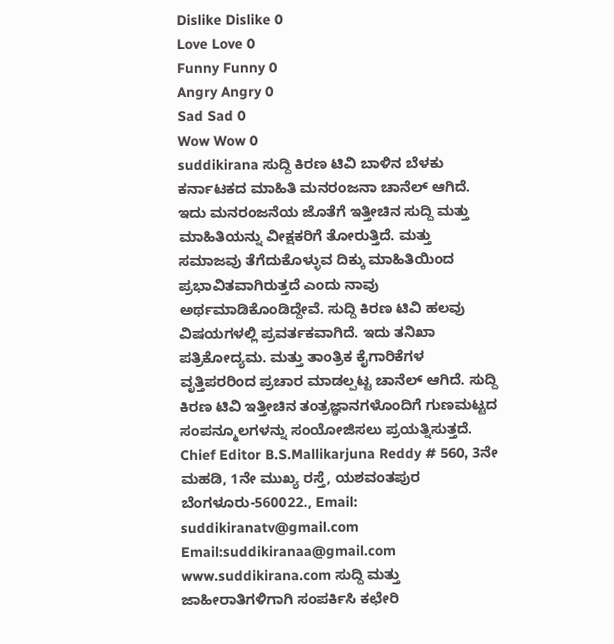Dislike Dislike 0
Love Love 0
Funny Funny 0
Angry Angry 0
Sad Sad 0
Wow Wow 0
suddikirana ಸುದ್ದಿ ಕಿರಣ ಟಿವಿ ಬಾಳಿನ ಬೆಳಕು ಕರ್ನಾಟಕದ ಮಾಹಿತಿ ಮನರಂಜನಾ ಚಾನೆಲ್ ಆಗಿದೆ. ಇದು ಮನರಂಜನೆಯ ಜೊತೆಗೆ ಇತ್ತೀಚಿನ ಸುದ್ದಿ ಮತ್ತು ಮಾಹಿತಿಯನ್ನು ವೀಕ್ಷಕರಿಗೆ ತೋರುತ್ತಿದೆ. ಮತ್ತು ಸಮಾಜವು ತೆಗೆದುಕೊಳ್ಳುವ ದಿಕ್ಕು ಮಾಹಿತಿಯಿಂದ ಪ್ರಭಾವಿತವಾಗಿರುತ್ತದೆ ಎಂದು ನಾವು ಅರ್ಥಮಾಡಿಕೊಂಡಿದ್ದೇವೆ. ಸುದ್ದಿ ಕಿರಣ ಟಿವಿ ಹಲವು ವಿಷಯಗಳಲ್ಲಿ ಪ್ರವರ್ತಕವಾಗಿದೆ. ಇದು ತನಿಖಾ ಪತ್ರಿಕೋದ್ಯಮ. ಮತ್ತು ತಾಂತ್ರಿಕ ಕೈಗಾರಿಕೆಗಳ ವೃತ್ತಿಪರರಿಂದ ಪ್ರಚಾರ ಮಾಡಲ್ಪಟ್ಟ ಚಾನೆಲ್ ಆಗಿದೆ. ಸುದ್ದಿ ಕಿರಣ ಟಿವಿ ಇತ್ತೀಚಿನ ತಂತ್ರಜ್ಞಾನಗಳೊಂದಿಗೆ ಗುಣಮಟ್ಟದ ಸಂಪನ್ಮೂಲಗಳನ್ನು ಸಂಯೋಜಿಸಲು ಪ್ರಯತ್ನಿಸುತ್ತದೆ. Chief Editor B.S.Mallikarjuna Reddy # 560, 3ನೇ ಮಹಡಿ, 1ನೇ ಮುಖ್ಯ ರಸ್ತೆ, ಯಶವಂತಪುರ ಬೆಂಗಳೂರು-560022., Email: suddikiranatv@gmail.com Email:suddikiranaa@gmail.com www.suddikirana.com ಸುದ್ದಿ ಮತ್ತು ಜಾಹೀರಾತಿಗಳಿಗಾಗಿ ಸಂಪರ್ಕಿಸಿ ಕಛೇರಿ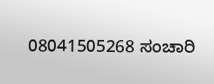08041505268 ಸಂಚಾರಿ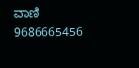ವಾಣಿ 9686665456